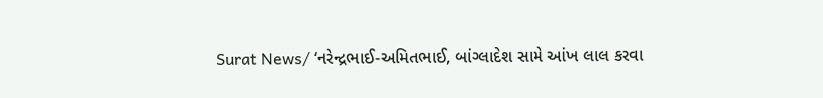Surat News/ ‘નરેન્દ્રભાઈ-અમિતભાઈ, બાંગ્લાદેશ સામે આંખ લાલ કરવા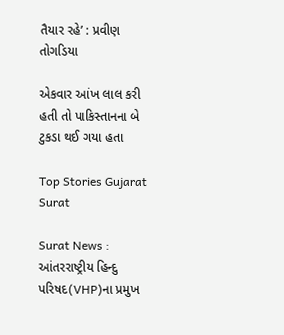તૈયાર રહે’ : પ્રવીણ તોગડિયા

એકવાર આંખ લાલ કરી હતી તો પાકિસ્તાનના બે ટુકડા થઈ ગયા હતા

Top Stories Gujarat Surat

Surat News : આંતરરાષ્ટ્રીય હિન્દુ પરિષદ(VHP)ના પ્રમુખ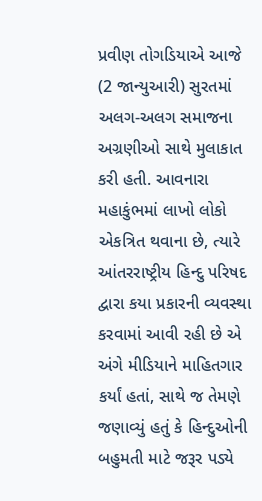પ્રવીણ તોગડિયાએ આજે (2 જાન્યુઆરી) સુરતમાં અલગ-અલગ સમાજના અગ્રણીઓ સાથે મુલાકાત કરી હતી. આવનારા મહાકુંભમાં લાખો લોકો એકત્રિત થવાના છે, ત્યારે આંતરરાષ્ટ્રીય હિન્દુ પરિષદ દ્વારા કયા પ્રકારની વ્યવસ્થા કરવામાં આવી રહી છે એ અંગે મીડિયાને માહિતગાર કર્યાં હતાં, સાથે જ તેમણે જણાવ્યું હતું કે હિન્દુઓની બહુમતી માટે જરૂર પડ્યે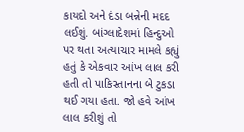કાયદો અને દંડા બન્નેની મદદ લઈશું. બાંગ્લાદેશમાં હિન્દુઓ પર થતા અત્યાચાર મામલે કહ્યું હતું કે એકવાર આંખ લાલ કરી હતી તો પાકિસ્તાનના બે ટુકડા થઈ ગયા હતા. જો હવે આંખ લાલ કરીશું તો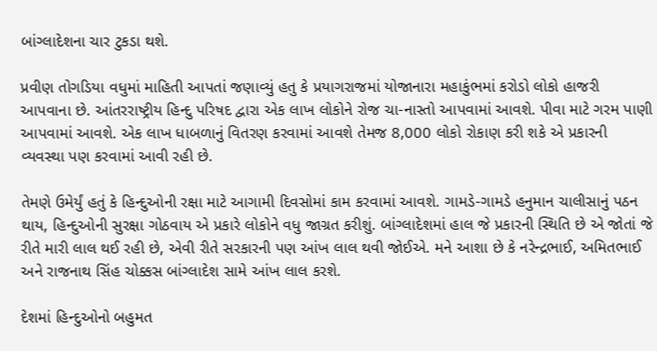બાંગ્લાદેશના ચાર ટુકડા થશે.

પ્રવીણ તોગડિયા વધુમાં માહિતી આપતાં જણાવ્યું હતુ કે પ્રયાગરાજમાં યોજાનારા મહાકુંભમાં કરોડો લોકો હાજરી આપવાના છે. આંતરરાષ્ટ્રીય હિન્દુ પરિષદ દ્વારા એક લાખ લોકોને રોજ ચા-નાસ્તો આપવામાં આવશે. પીવા માટે ગરમ પાણી આપવામાં આવશે. એક લાખ ધાબળાનું વિતરણ કરવામાં આવશે તેમજ 8,000 લોકો રોકાણ કરી શકે એ પ્રકારની વ્યવસ્થા પણ કરવામાં આવી રહી છે.

તેમણે ઉમેર્યું હતું કે હિન્દુઓની રક્ષા માટે આગામી દિવસોમાં કામ કરવામાં આવશે. ગામડે-ગામડે હનુમાન ચાલીસાનું પઠન થાય, હિન્દુઓની સુરક્ષા ગોઠવાય એ પ્રકારે લોકોને વધુ જાગ્રત કરીશું. બાંગ્લાદેશમાં હાલ જે પ્રકારની સ્થિતિ છે એ જોતાં જે રીતે મારી લાલ થઈ રહી છે, એવી રીતે સરકારની પણ આંખ લાલ થવી જોઈએ. મને આશા છે કે નરેન્દ્રભાઈ, અમિતભાઈ અને રાજનાથ સિંહ ચોક્કસ બાંગ્લાદેશ સામે આંખ લાલ કરશે.

દેશમાં હિન્દુઓનો બહુમત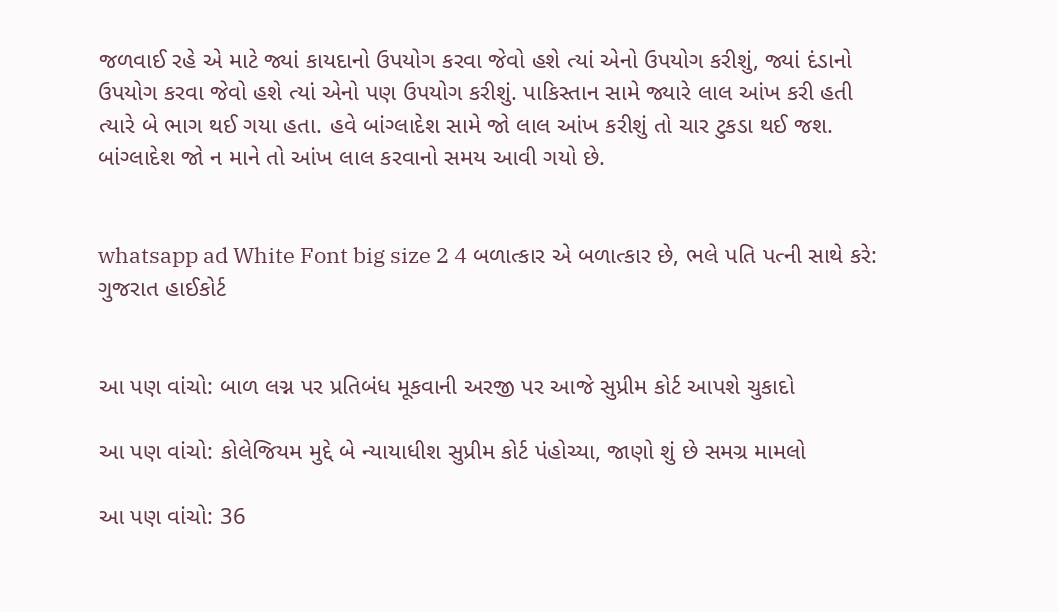જળવાઈ રહે એ માટે જ્યાં કાયદાનો ઉપયોગ કરવા જેવો હશે ત્યાં એનો ઉપયોગ કરીશું, જ્યાં દંડાનો ઉપયોગ કરવા જેવો હશે ત્યાં એનો પણ ઉપયોગ કરીશું. પાકિસ્તાન સામે જ્યારે લાલ આંખ કરી હતી ત્યારે બે ભાગ થઈ ગયા હતા. હવે બાંગ્લાદેશ સામે જો લાલ આંખ કરીશું તો ચાર ટુકડા થઈ જશ. બાંગ્લાદેશ જો ન માને તો આંખ લાલ કરવાનો સમય આવી ગયો છે.


whatsapp ad White Font big size 2 4 બળાત્કાર એ બળાત્કાર છે, ભલે પતિ પત્ની સાથે કરે: ગુજરાત હાઈકોર્ટ


આ પણ વાંચો: બાળ લગ્ન પર પ્રતિબંધ મૂકવાની અરજી પર આજે સુપ્રીમ કોર્ટ આપશે ચુકાદો

આ પણ વાંચો: કોલેજિયમ મુદ્દે બે ન્યાયાધીશ સુપ્રીમ કોર્ટ પંહોચ્યા, જાણો શું છે સમગ્ર મામલો

આ પણ વાંચો: 36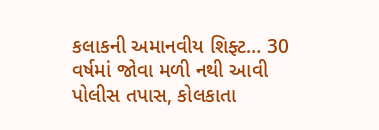કલાકની અમાનવીય શિફ્ટ… 30 વર્ષમાં જોવા મળી નથી આવી પોલીસ તપાસ, કોલકાતા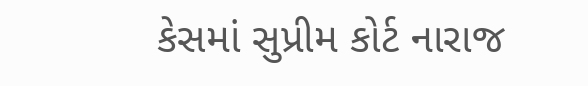કેસમાં સુપ્રીમ કોર્ટ નારાજ